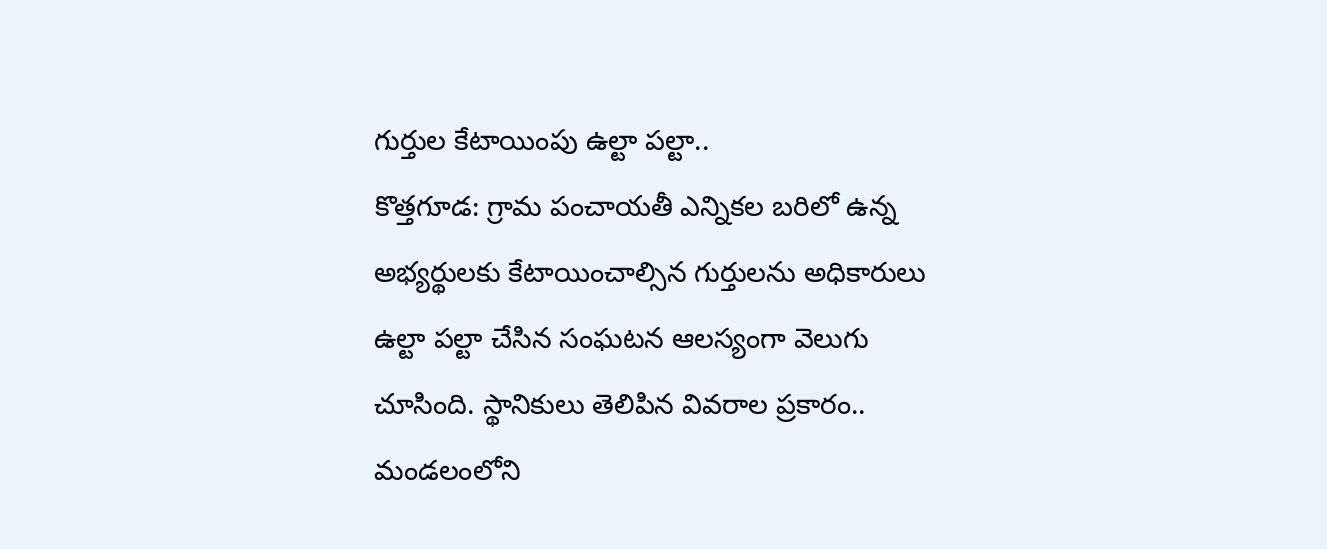గుర్తుల కేటాయింపు ఉల్టా పల్టా..
కొత్తగూడ: గ్రామ పంచాయతీ ఎన్నికల బరిలో ఉన్న అభ్యర్థులకు కేటాయించాల్సిన గుర్తులను అధికారులు ఉల్టా పల్టా చేసిన సంఘటన ఆలస్యంగా వెలుగు చూసింది. స్థానికులు తెలిపిన వివరాల ప్రకారం.. మండలంలోని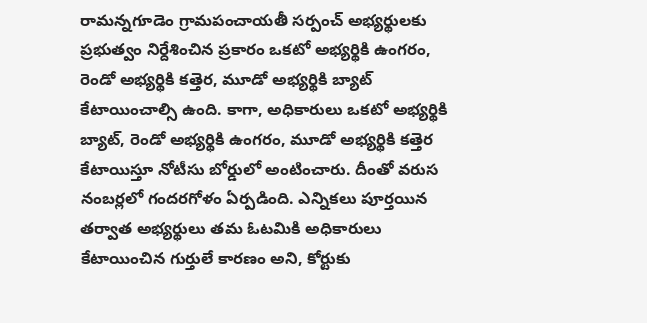రామన్నగూడెం గ్రామపంచాయతీ సర్పంచ్ అభ్యర్థులకు ప్రభుత్వం నిర్దేశించిన ప్రకారం ఒకటో అభ్యర్థికి ఉంగరం, రెండో అభ్యర్థికి కత్తెర, మూడో అభ్యర్థికి బ్యాట్ కేటాయించాల్సి ఉంది. కాగా, అధికారులు ఒకటో అభ్యర్థికి బ్యాట్, రెండో అభ్యర్థికి ఉంగరం, మూడో అభ్యర్థికి కత్తెర కేటాయిస్తూ నోటీసు బోర్డులో అంటించారు. దీంతో వరుస నంబర్లలో గందరగోళం ఏర్పడింది. ఎన్నికలు పూర్తయిన తర్వాత అభ్యర్థులు తమ ఓటమికి అధికారులు కేటాయించిన గుర్తులే కారణం అని, కోర్టుకు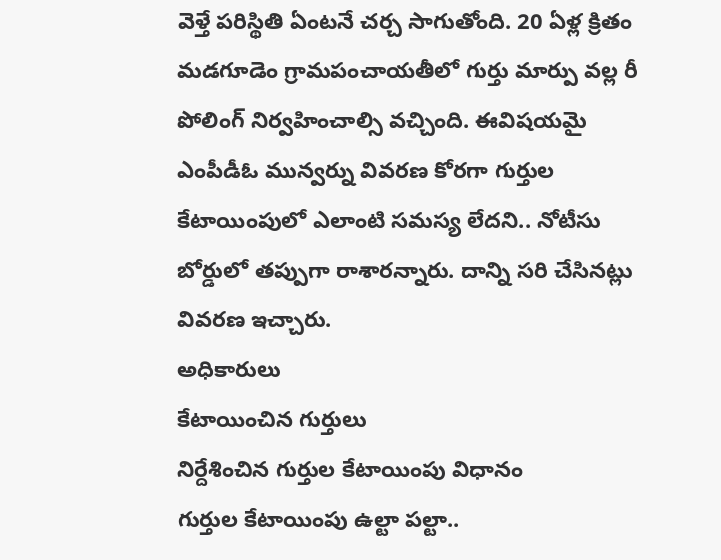వెళ్తే పరిస్థితి ఏంటనే చర్చ సాగుతోంది. 20 ఏళ్ల క్రితం మడగూడెం గ్రామపంచాయతీలో గుర్తు మార్పు వల్ల రీ పోలింగ్ నిర్వహించాల్సి వచ్చింది. ఈవిషయమై ఎంపీడీఓ మున్వర్ను వివరణ కోరగా గుర్తుల కేటాయింపులో ఎలాంటి సమస్య లేదని.. నోటీసు బోర్డులో తప్పుగా రాశారన్నారు. దాన్ని సరి చేసినట్లు వివరణ ఇచ్చారు.
అధికారులు
కేటాయించిన గుర్తులు
నిర్దేశించిన గుర్తుల కేటాయింపు విధానం
గుర్తుల కేటాయింపు ఉల్టా పల్టా..